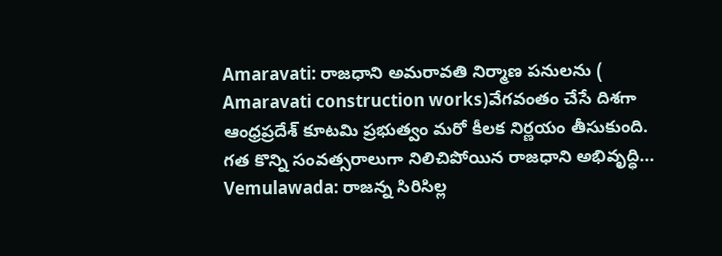Amaravati: రాజధాని అమరావతి నిర్మాణ పనులను ( Amaravati construction works)వేగవంతం చేసే దిశగా ఆంధ్రప్రదేశ్ కూటమి ప్రభుత్వం మరో కీలక నిర్ణయం తీసుకుంది. గత కొన్ని సంవత్సరాలుగా నిలిచిపోయిన రాజధాని అభివృద్ధి...
Vemulawada: రాజన్న సిరిసిల్ల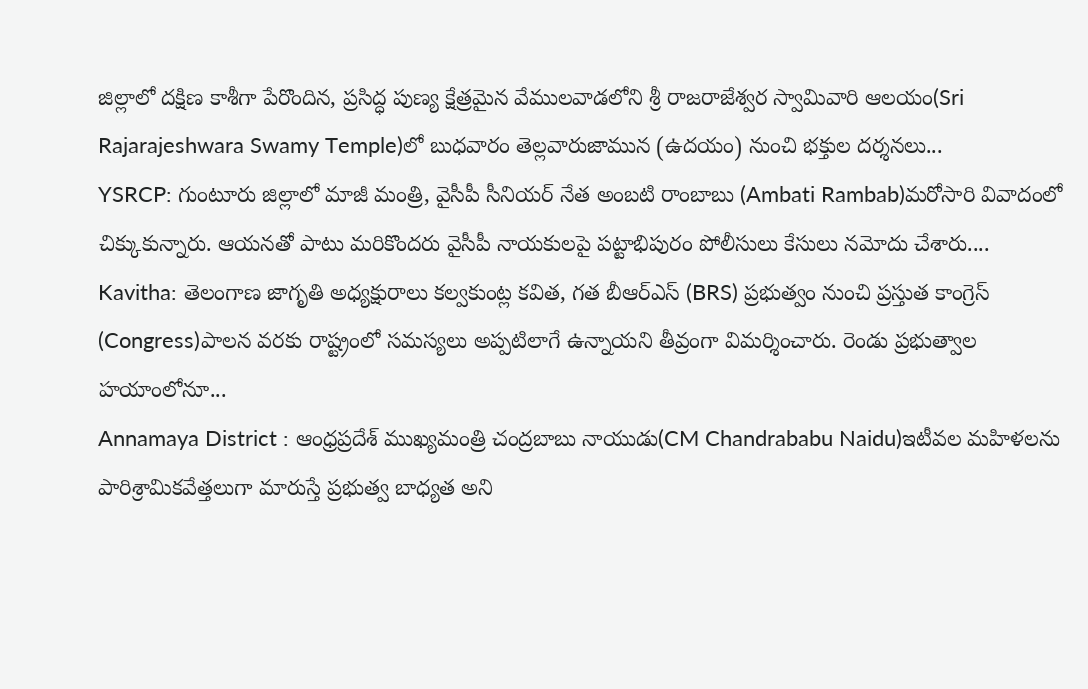జిల్లాలో దక్షిణ కాశీగా పేరొందిన, ప్రసిద్ధ పుణ్య క్షేత్రమైన వేములవాడలోని శ్రీ రాజరాజేశ్వర స్వామివారి ఆలయం(Sri Rajarajeshwara Swamy Temple)లో బుధవారం తెల్లవారుజామున (ఉదయం) నుంచి భక్తుల దర్శనలు...
YSRCP: గుంటూరు జిల్లాలో మాజీ మంత్రి, వైసీపీ సీనియర్ నేత అంబటి రాంబాబు (Ambati Rambab)మరోసారి వివాదంలో చిక్కుకున్నారు. ఆయనతో పాటు మరికొందరు వైసీపీ నాయకులపై పట్టాభిపురం పోలీసులు కేసులు నమోదు చేశారు....
Kavitha: తెలంగాణ జాగృతి అధ్యక్షురాలు కల్వకుంట్ల కవిత, గత బీఆర్ఎస్ (BRS) ప్రభుత్వం నుంచి ప్రస్తుత కాంగ్రెస్ (Congress)పాలన వరకు రాష్ట్రంలో సమస్యలు అప్పటిలాగే ఉన్నాయని తీవ్రంగా విమర్శించారు. రెండు ప్రభుత్వాల హయాంలోనూ...
Annamaya District : ఆంధ్రప్రదేశ్ ముఖ్యమంత్రి చంద్రబాబు నాయుడు(CM Chandrababu Naidu)ఇటీవల మహిళలను పారిశ్రామికవేత్తలుగా మారుస్తే ప్రభుత్వ బాధ్యత అని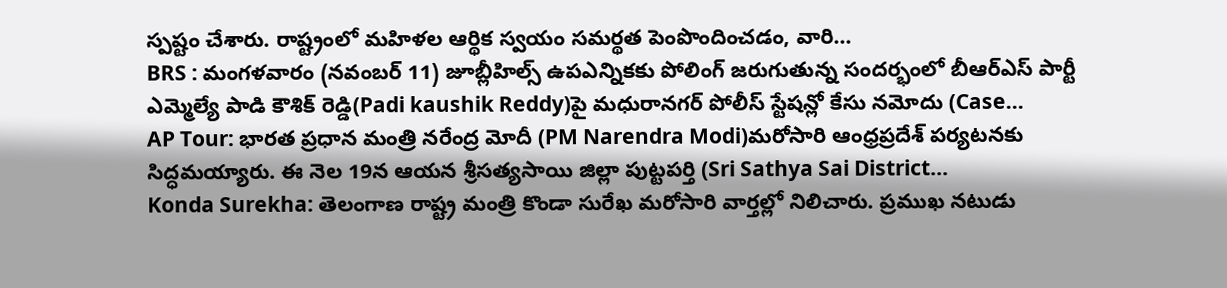స్పష్టం చేశారు. రాష్ట్రంలో మహిళల ఆర్థిక స్వయం సమర్థత పెంపొందించడం, వారి...
BRS : మంగళవారం (నవంబర్ 11) జూబ్లీహిల్స్ ఉపఎన్నికకు పోలింగ్ జరుగుతున్న సందర్భంలో బీఆర్ఎస్ పార్టీ ఎమ్మెల్యే పాడి కౌశిక్ రెడ్డి(Padi kaushik Reddy)పై మధురానగర్ పోలీస్ స్టేషన్లో కేసు నమోదు (Case...
AP Tour: భారత ప్రధాన మంత్రి నరేంద్ర మోదీ (PM Narendra Modi)మరోసారి ఆంధ్రప్రదేశ్ పర్యటనకు సిద్ధమయ్యారు. ఈ నెల 19న ఆయన శ్రీసత్యసాయి జిల్లా పుట్టపర్తి (Sri Sathya Sai District...
Konda Surekha: తెలంగాణ రాష్ట్ర మంత్రి కొండా సురేఖ మరోసారి వార్తల్లో నిలిచారు. ప్రముఖ నటుడు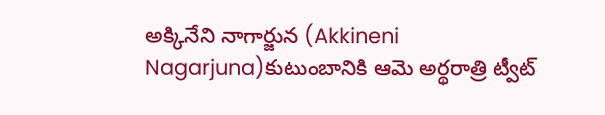అక్కినేని నాగార్జున (Akkineni Nagarjuna)కుటుంబానికి ఆమె అర్థరాత్రి ట్వీట్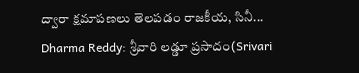ద్వారా క్షమాపణలు తెలపడం రాజకీయ, సినీ...
Dharma Reddy: శ్రీవారి లడ్డూ ప్రసాదం(Srivari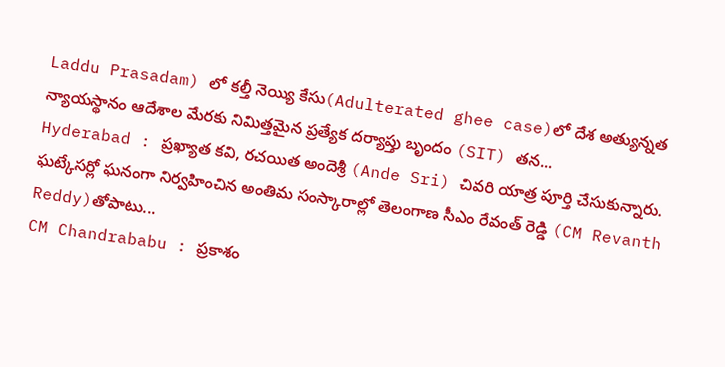Laddu Prasadam) లో కల్తీ నెయ్యి కేసు(Adulterated ghee case)లో దేశ అత్యున్నత న్యాయస్థానం ఆదేశాల మేరకు నిమిత్తమైన ప్రత్యేక దర్యాప్తు బృందం (SIT) తన...
Hyderabad : ప్రఖ్యాత కవి, రచయిత అందెశ్రీ (Ande Sri) చివరి యాత్ర పూర్తి చేసుకున్నారు. ఘట్కేసర్లో ఘనంగా నిర్వహించిన అంతిమ సంస్కారాల్లో తెలంగాణ సీఎం రేవంత్ రెడ్డి (CM Revanth Reddy)తోపాటు...
CM Chandrababu : ప్రకాశం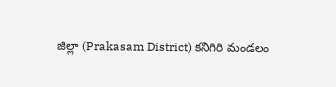జిల్లా (Prakasam District) కనిగిరి మండలం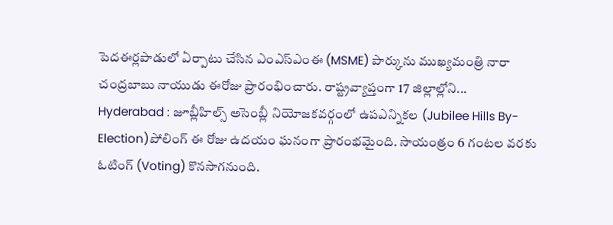పెదఈర్లపాడులో ఏర్పాటు చేసిన ఎంఎస్ఎంఈ (MSME) పార్కును ముఖ్యమంత్రి నారా చంద్రబాబు నాయుడు ఈరోజు ప్రారంభించారు. రాష్ట్రవ్యాప్తంగా 17 జిల్లాల్లోని...
Hyderabad : జూబ్లీహిల్స్ అసెంబ్లీ నియోజకవర్గంలో ఉపఎన్నికల (Jubilee Hills By-Election)పోలింగ్ ఈ రోజు ఉదయం ఘనంగా ప్రారంభమైంది. సాయంత్రం 6 గంటల వరకు ఓటింగ్ (Voting) కొనసాగనుంది.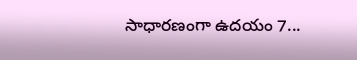సాధారణంగా ఉదయం 7...